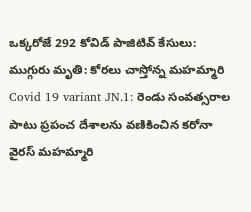ఒక్కరోజే 292 కోవిడ్ పాజిటివ్ కేసులు: ముగ్గురు మృతి: కోరలు చాస్తోన్న మహమ్మారి
Covid 19 variant JN.1: రెండు సంవత్సరాల పాటు ప్రపంచ దేశాలను వణికించిన కరోనా వైరస్ మహమ్మారి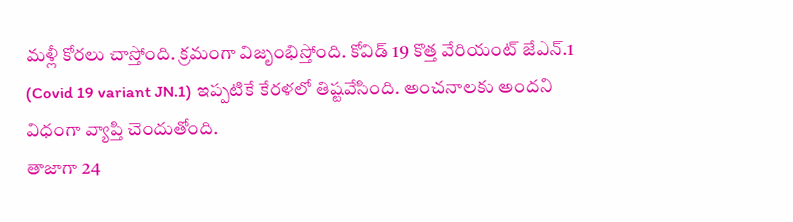మళ్లీ కోరలు చాస్తోంది. క్రమంగా విజృంభిస్తోంది. కోవిడ్ 19 కొత్త వేరియంట్ జేఎన్.1 (Covid 19 variant JN.1) ఇప్పటికే కేరళలో తిష్టవేసింది. అంచనాలకు అందని విధంగా వ్యాప్తి చెందుతోంది.
తాజాగా 24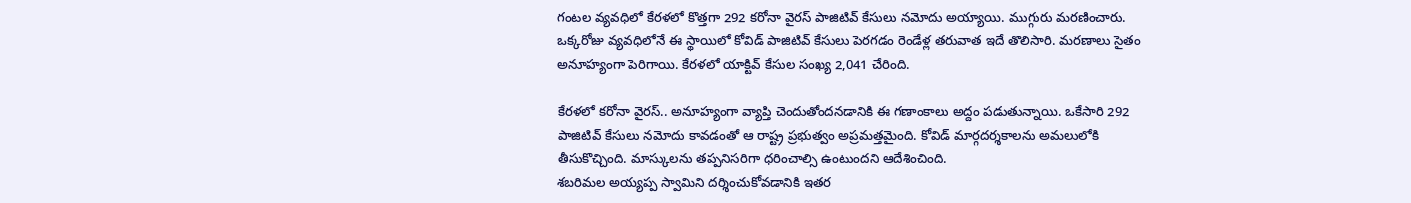గంటల వ్యవధిలో కేరళలో కొత్తగా 292 కరోనా వైరస్ పాజిటివ్ కేసులు నమోదు అయ్యాయి. ముగ్గురు మరణించారు. ఒక్కరోజు వ్యవధిలోనే ఈ స్థాయిలో కోవిడ్ పాజిటివ్ కేసులు పెరగడం రెండేళ్ల తరువాత ఇదే తొలిసారి. మరణాలు సైతం అనూహ్యంగా పెరిగాయి. కేరళలో యాక్టివ్ కేసుల సంఖ్య 2,041 చేరింది.

కేరళలో కరోనా వైరస్.. అనూహ్యంగా వ్యాప్తి చెందుతోందనడానికి ఈ గణాంకాలు అద్దం పడుతున్నాయి. ఒకేసారి 292 పాజిటివ్ కేసులు నమోదు కావడంతో ఆ రాష్ట్ర ప్రభుత్వం అప్రమత్తమైంది. కోవిడ్ మార్గదర్శకాలను అమలులోకి తీసుకొచ్చింది. మాస్కులను తప్పనిసరిగా ధరించాల్సి ఉంటుందని ఆదేశించింది.
శబరిమల అయ్యప్ప స్వామిని దర్శించుకోవడానికి ఇతర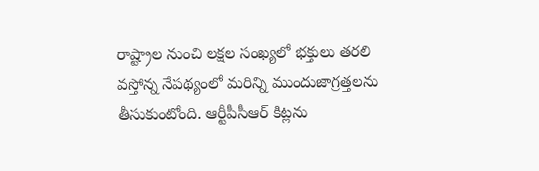రాష్ట్రాల నుంచి లక్షల సంఖ్యలో భక్తులు తరలి వస్తోన్న నేపథ్యంలో మరిన్ని ముందుజాగ్రత్తలను తీసుకుంటోంది. ఆర్టీపీసీఆర్ కిట్లను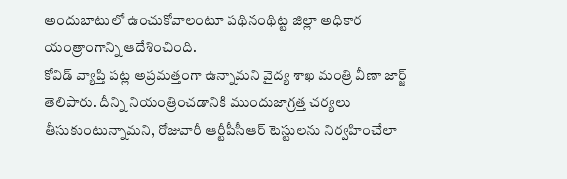అందుబాటులో ఉంచుకోవాలంటూ పథినంథిట్ట జిల్లా అధికార యంత్రాంగాన్ని ఆదేశించింది.
కోవిడ్ వ్యాప్తి పట్ల అప్రమత్తంగా ఉన్నామని వైద్య శాఖ మంత్రి వీణా జార్జ్ తెలిపారు. దీన్ని నియంత్రించడానికి ముందుజాగ్రత్త చర్యలు తీసుకుంటున్నామని, రోజువారీ ఆర్టీపీసీఆర్ టెస్టులను నిర్వహించేలా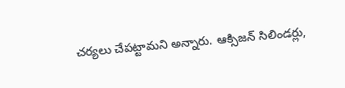చర్యలు చేపట్టామని అన్నారు. ఆక్సిజన్ సిలిండర్లు,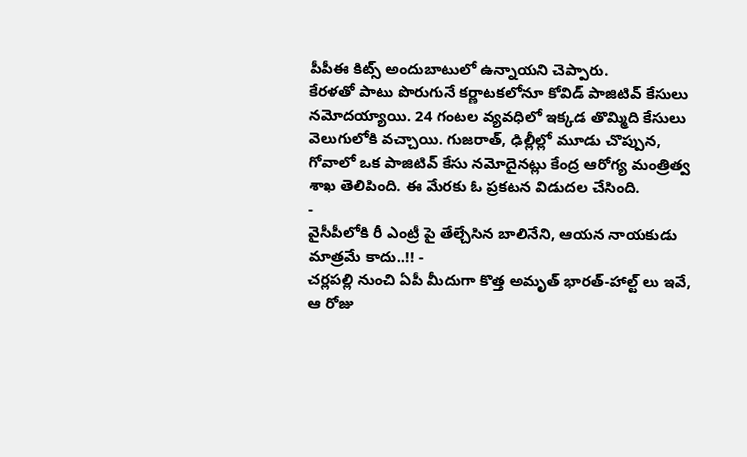పీపీఈ కిట్స్ అందుబాటులో ఉన్నాయని చెప్పారు.
కేరళతో పాటు పొరుగునే కర్ణాటకలోనూ కోవిడ్ పాజిటివ్ కేసులు నమోదయ్యాయి. 24 గంటల వ్యవధిలో ఇక్కడ తొమ్మిది కేసులు వెలుగులోకి వచ్చాయి. గుజరాత్, ఢిల్లీల్లో మూడు చొప్పున, గోవాలో ఒక పాజిటివ్ కేసు నమోదైనట్లు కేంద్ర ఆరోగ్య మంత్రిత్వ శాఖ తెలిపింది. ఈ మేరకు ఓ ప్రకటన విడుదల చేసింది.
-
వైసీపీలోకి రీ ఎంట్రీ పై తేల్చేసిన బాలినేని, ఆయన నాయకుడు మాత్రమే కాదు..!! -
చర్లపల్లి నుంచి ఏపీ మీదుగా కొత్త అమృత్ భారత్-హాల్ట్ లు ఇవే, ఆ రోజు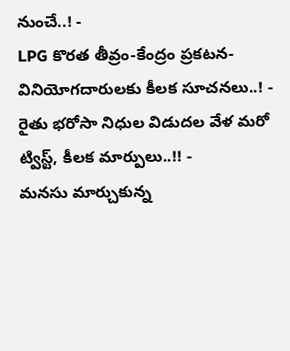నుంచే..! -
LPG కొరత తీవ్రం-కేంద్రం ప్రకటన-వినియోగదారులకు కీలక సూచనలు..! -
రైతు భరోసా నిధుల విడుదల వేళ మరో ట్విస్ట్, కీలక మార్పులు..!! -
మనసు మార్చుకున్న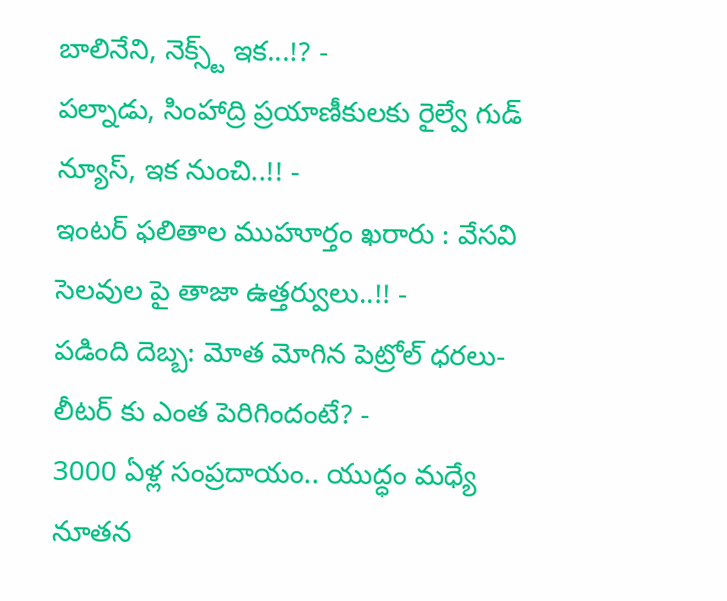బాలినేని, నెక్స్ట్ ఇక...!? -
పల్నాడు, సింహాద్రి ప్రయాణీకులకు రైల్వే గుడ్ న్యూస్, ఇక నుంచి..!! -
ఇంటర్ ఫలితాల ముహూర్తం ఖరారు : వేసవి సెలవుల పై తాజా ఉత్తర్వులు..!! -
పడింది దెబ్బ: మోత మోగిన పెట్రోల్ ధరలు- లీటర్ కు ఎంత పెరిగిందంటే? -
3000 ఏళ్ల సంప్రదాయం.. యుద్ధం మధ్యే నూతన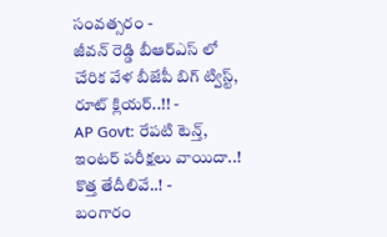సంవత్సరం -
జీవన్ రెడ్డి బీఆర్ఎస్ లో చేరిక వేళ బీజేపీ బిగ్ ట్విస్ట్, రూట్ క్లియర్..!! -
AP Govt: రేపటి టెన్త్, ఇంటర్ పరీక్షలు వాయిదా..! కొత్త తేదీలివే..! -
బంగారం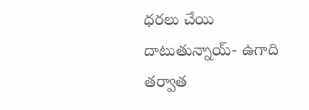ధరలు చేయి దాటుతున్నాయ్- ఉగాది తర్వాత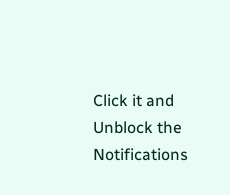Click it and Unblock the Notifications